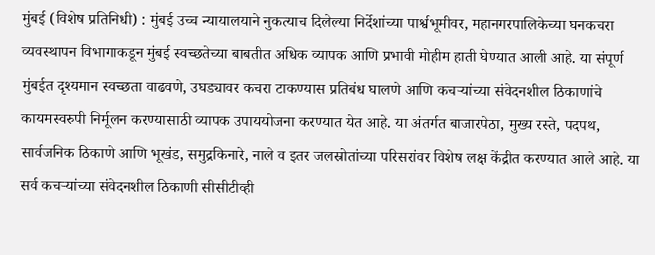मुंबई (विशेष प्रतिनिधी) : मुंबई उच्च न्यायालयाने नुकत्याच दिलेल्या निर्देशांच्या पार्श्वभूमीवर, महानगरपालिकेच्या घनकचरा व्यवस्थापन विभागाकडून मुंबई स्वच्छतेच्या बाबतीत अधिक व्यापक आणि प्रभावी मोहीम हाती घेण्यात आली आहे. या संपूर्ण मुंबईत दृश्यमान स्वच्छता वाढवणे, उघड्यावर कचरा टाकण्यास प्रतिबंध घालणे आणि कचऱ्यांच्या संवेदनशील ठिकाणांचे कायमस्वरुपी निर्मूलन करण्यासाठी व्यापक उपाययोजना करण्यात येत आहे. या अंतर्गत बाजारपेठा, मुख्य रस्ते, पदपथ, सार्वजनिक ठिकाणे आणि भूखंड, समुद्रकिनारे, नाले व इतर जलस्रोतांच्या परिसरांवर विशेष लक्ष केंद्रीत करण्यात आले आहे. या सर्व कचऱ्यांच्या संवेदनशील ठिकाणी सीसीटीव्ही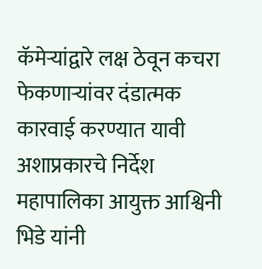कॅमेऱ्यांद्वारे लक्ष ठेवून कचरा फेकणाऱ्यांवर दंडात्मक कारवाई करण्यात यावी अशाप्रकारचे निर्देश महापालिका आयुक्त आश्विनी भिडे यांनी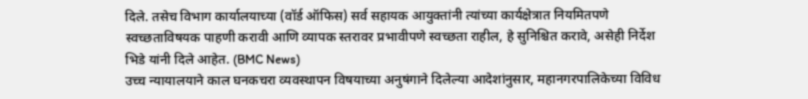दिले. तसेच विभाग कार्यालयाच्या (वॉर्ड ऑफिस) सर्व सहायक आयुक्तांनी त्यांच्या कार्यक्षेत्रात नियमितपणे स्वच्छताविषयक पाहणी करावी आणि व्यापक स्तरावर प्रभावीपणे स्वच्छता राहील, हे सुनिश्चित करावे, असेही निर्देश भिडे यांनी दिले आहेत. (BMC News)
उच्च न्यायालयाने काल घनकचरा व्यवस्थापन विषयाच्या अनुषंगाने दिलेल्या आदेशांनुसार, महानगरपालिकेच्या विविध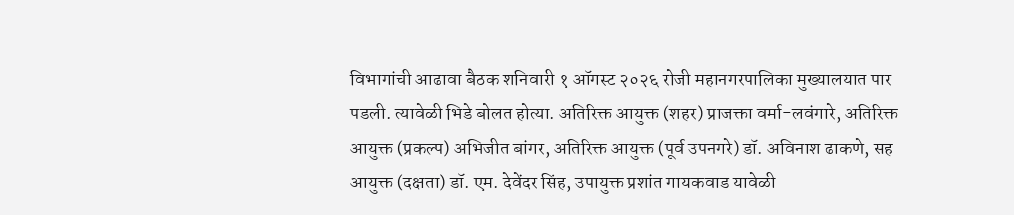विभागांची आढावा बैठक शनिवारी १ ऑगस्ट २०२६ रोजी महानगरपालिका मुख्यालयात पार पडली. त्यावेळी भिडे बोलत होत्या. अतिरिक्त आयुक्त (शहर) प्राजक्ता वर्मा-लवंगारे, अतिरिक्त आयुक्त (प्रकल्प) अभिजीत बांगर, अतिरिक्त आयुक्त (पूर्व उपनगरे) डॉ. अविनाश ढाकणे, सह आयुक्त (दक्षता) डॉ. एम. देवेंदर सिंह, उपायुक्त प्रशांत गायकवाड यावेळी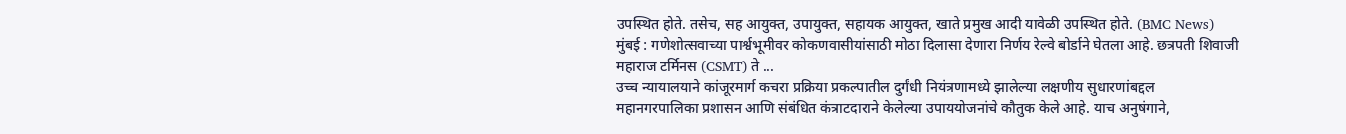उपस्थित होते. तसेच, सह आयुक्त, उपायुक्त, सहायक आयुक्त, खाते प्रमुख आदी यावेळी उपस्थित होते. (BMC News)
मुंबई : गणेशोत्सवाच्या पार्श्वभूमीवर कोकणवासीयांसाठी मोठा दिलासा देणारा निर्णय रेल्वे बोर्डाने घेतला आहे. छत्रपती शिवाजी महाराज टर्मिनस (CSMT) ते ...
उच्च न्यायालयाने कांजूरमार्ग कचरा प्रक्रिया प्रकल्पातील दुर्गंधी नियंत्रणामध्ये झालेल्या लक्षणीय सुधारणांबद्दल महानगरपालिका प्रशासन आणि संबंधित कंत्राटदाराने केलेल्या उपाययोजनांचे कौतुक केले आहे. याच अनुषंगाने,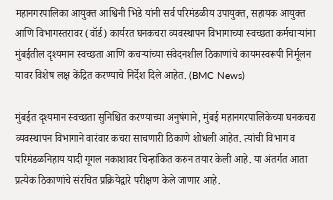महानगरपालिका आयुक्त आश्विनी भिडे यांनी सर्व परिमंडळीय उपायुक्त, सहायक आयुक्त आणि विभागस्तरावर (वॉर्ड) कार्यरत घनकचरा व्यवस्थापन विभागाच्या स्वच्छता कर्मचाऱ्यांना मुंबईतील दृश्यमान स्वच्छता आणि कचऱ्यांच्या संवेदनशील ठिकाणांचे कायमस्वरूपी निर्मूलन यावर विशेष लक्ष केंद्रित करण्याचे निर्देश दिले आहेत. (BMC News)

मुंबईत दृश्यमान स्वच्छता सुनिश्चित करण्याच्या अनुषंगाने, मुंबई महानगरपालिकेच्या घनकचरा व्यवस्थापन विभागाने वारंवार कचरा साचणारी ठिकाणे शोधली आहेत. त्यांची विभाग व परिमंडळनिहाय यादी गूगल नकाशावर चिन्हांकित करुन तयार केली आहे. या अंतर्गत आता प्रत्येक ठिकाणांचे संरचित प्रक्रियेद्वारे परीक्षण केले जाणार आहे.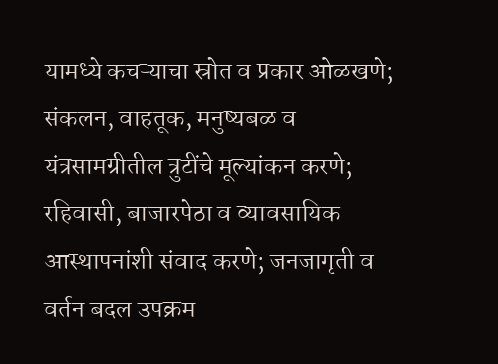यामध्ये कचऱ्याचा स्रोत व प्रकार ओळखणे; संकलन, वाहतूक, मनुष्यबळ व यंत्रसामग्रीतील त्रुटींचे मूल्यांकन करणे; रहिवासी, बाजारपेठा व व्यावसायिक आस्थापनांशी संवाद करणे; जनजागृती व वर्तन बदल उपक्रम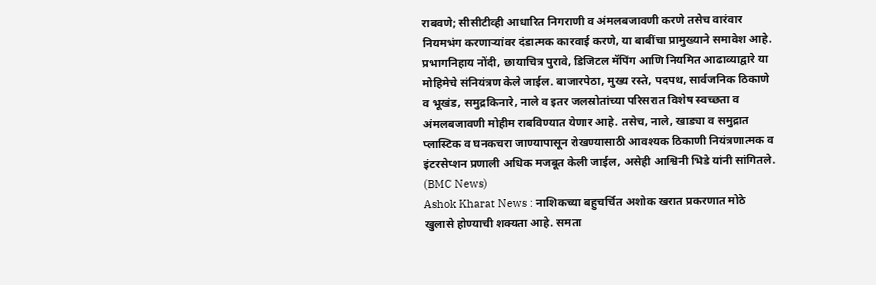राबवणे; सीसीटीव्ही आधारित निगराणी व अंमलबजावणी करणे तसेच वारंवार नियमभंग करणाऱ्यांवर दंडात्मक कारवाई करणे, या बाबींचा प्रामुख्याने समावेश आहे. प्रभागनिहाय नोंदी, छायाचित्र पुरावे, डिजिटल मॅपिंग आणि नियमित आढाव्याद्वारे या मोहिमेचे संनियंत्रण केले जाईल. बाजारपेठा, मुख्य रस्ते, पदपथ, सार्वजनिक ठिकाणे व भूखंड, समुद्रकिनारे, नाले व इतर जलस्रोतांच्या परिसरात विशेष स्वच्छता व अंमलबजावणी मोहीम राबविण्यात येणार आहे. तसेच, नाले, खाड्या व समुद्रात प्लास्टिक व घनकचरा जाण्यापासून रोखण्यासाठी आवश्यक ठिकाणी नियंत्रणात्मक व इंटरसेप्शन प्रणाली अधिक मजबूत केली जाईल, असेही आश्विनी भिडे यांनी सांगितले. (BMC News)
Ashok Kharat News : नाशिकच्या बहुचर्चित अशोक खरात प्रकरणात मोठे खुलासे होण्याची शक्यता आहे. समता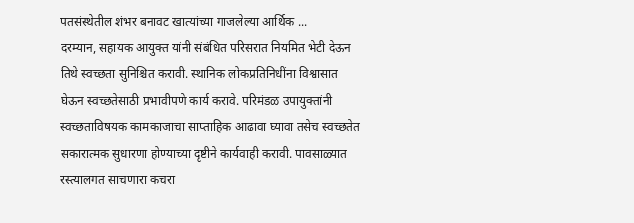पतसंस्थेतील शंभर बनावट खात्यांच्या गाजलेल्या आर्थिक ...
दरम्यान, सहायक आयुक्त यांनी संबंधित परिसरात नियमित भेटी देऊन तिथे स्वच्छता सुनिश्चित करावी. स्थानिक लोकप्रतिनिधींना विश्वासात घेऊन स्वच्छतेसाठी प्रभावीपणे कार्य करावे. परिमंडळ उपायुक्तांनी स्वच्छताविषयक कामकाजाचा साप्ताहिक आढावा घ्यावा तसेच स्वच्छतेत सकारात्मक सुधारणा होण्याच्या दृष्टीने कार्यवाही करावी. पावसाळ्यात रस्त्यालगत साचणारा कचरा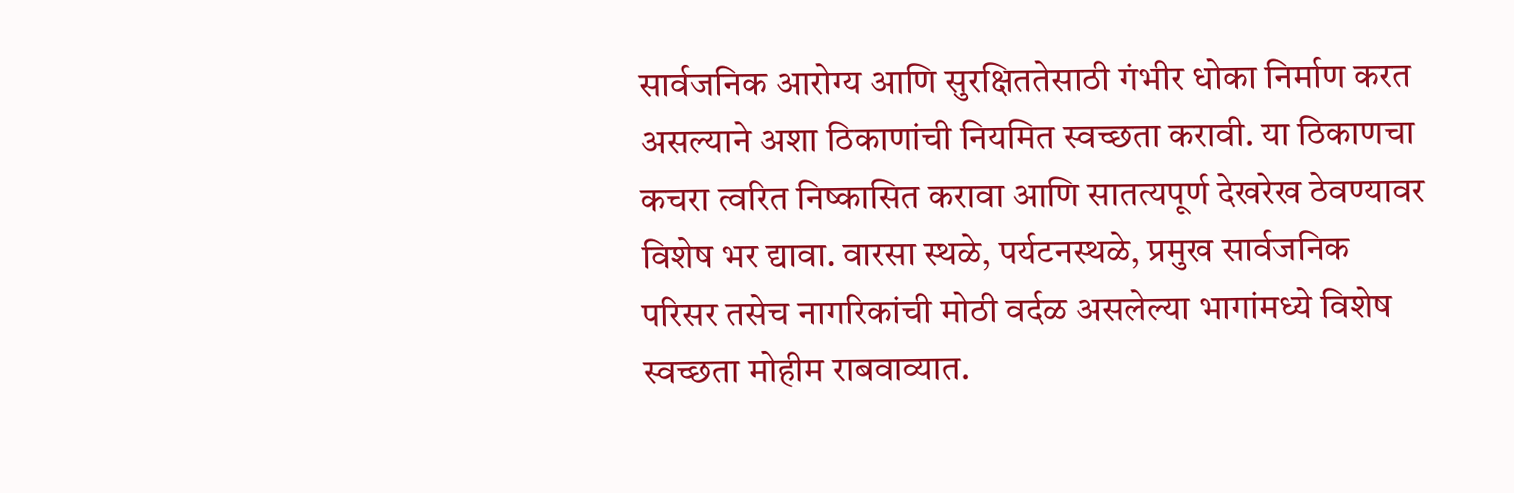सार्वजनिक आरोग्य आणि सुरक्षिततेसाठी गंभीर धोका निर्माण करत असल्याने अशा ठिकाणांची नियमित स्वच्छता करावी. या ठिकाणचा कचरा त्वरित निष्कासित करावा आणि सातत्यपूर्ण देखरेख ठेवण्यावर विशेष भर द्यावा. वारसा स्थळे, पर्यटनस्थळे, प्रमुख सार्वजनिक परिसर तसेच नागरिकांची मोठी वर्दळ असलेल्या भागांमध्ये विशेष स्वच्छता मोहीम राबवाव्यात.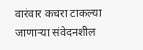वारंवार कचरा टाकल्या जाणाऱ्या संवेदनशील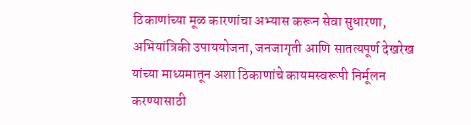ठिकाणांच्या मूळ कारणांचा अभ्यास करून सेवा सुधारणा, अभियांत्रिकी उपाययोजना, जनजागृती आणि सातत्यपूर्ण देखरेख यांच्या माध्यमातून अशा ठिकाणांचे कायमस्वरूपी निर्मूलन करण्यासाठी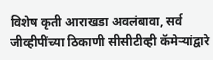विशेष कृती आराखडा अवलंबावा, सर्व जीव्हीपींच्या ठिकाणी सीसीटीव्ही कॅमेऱ्यांद्वारे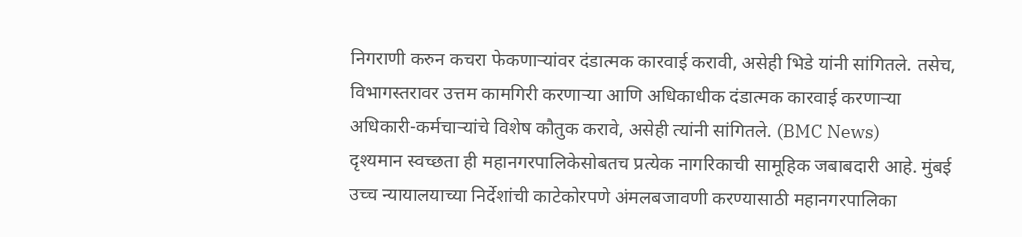निगराणी करुन कचरा फेकणाऱ्यांवर दंडात्मक कारवाई करावी, असेही भिडे यांनी सांगितले. तसेच, विभागस्तरावर उत्तम कामगिरी करणाऱ्या आणि अधिकाधीक दंडात्मक कारवाई करणाऱ्या अधिकारी-कर्मचाऱ्यांचे विशेष कौतुक करावे, असेही त्यांनी सांगितले. (BMC News)
दृश्यमान स्वच्छता ही महानगरपालिकेसोबतच प्रत्येक नागरिकाची सामूहिक जबाबदारी आहे. मुंबई उच्च न्यायालयाच्या निर्देशांची काटेकोरपणे अंमलबजावणी करण्यासाठी महानगरपालिका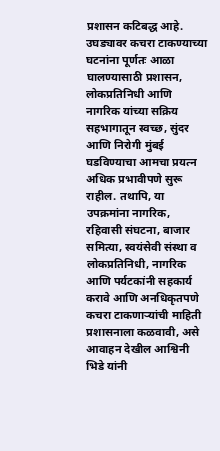प्रशासन कटिबद्ध आहे. उघड्यावर कचरा टाकण्याच्या घटनांना पूर्णतः आळा घालण्यासाठी प्रशासन, लोकप्रतिनिधी आणि नागरिक यांच्या सक्रिय सहभागातून स्वच्छ, सुंदर आणि निरोगी मुंबई घडविण्याचा आमचा प्रयत्न अधिक प्रभावीपणे सुरू राहील. तथापि, या उपक्रमांना नागरिक, रहिवासी संघटना, बाजार समित्या, स्वयंसेवी संस्था व लोकप्रतिनिधी, नागरिक आणि पर्यटकांनी सहकार्य करावे आणि अनधिकृतपणे कचरा टाकणाऱ्यांची माहिती प्रशासनाला कळवावी, असे आवाहन देखील आश्विनी भिडे यांनी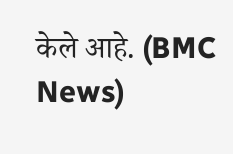केले आहे. (BMC News)